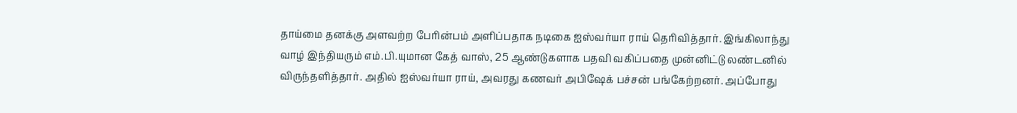தாய்மை தனக்கு அளவற்ற பேரின்பம் அளிப்பதாக நடிகை ஐஸ்வர்யா ராய் தெரிவித்தார். இங்கிலாந்து வாழ் இந்தியரும் எம்.பி.யுமான கேத் வாஸ், 25 ஆண்டுகளாக பதவி வகிப்பதை முன்னிட்டு லண்டனில் விருந்தளித்தார். அதில் ஐஸ்வர்யா ராய், அவரது கணவர் அபிஷேக் பச்சன் பங்கேற்றனர். அப்போது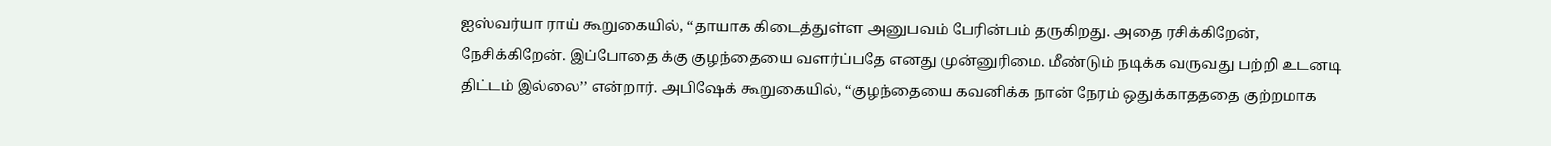ஐஸ்வர்யா ராய் கூறுகையில், ‘‘தாயாக கிடைத்துள்ள அனுபவம் பேரின்பம் தருகிறது. அதை ரசிக்கிறேன், நேசிக்கிறேன். இப்போதை க்கு குழந்தையை வளர்ப்பதே எனது முன்னுரிமை. மீண்டும் நடிக்க வருவது பற்றி உடனடி திட்டம் இல்லை’’ என்றார். அபிஷேக் கூறுகையில், ‘‘குழந்தையை கவனிக்க நான் நேரம் ஒதுக்காதததை குற்றமாக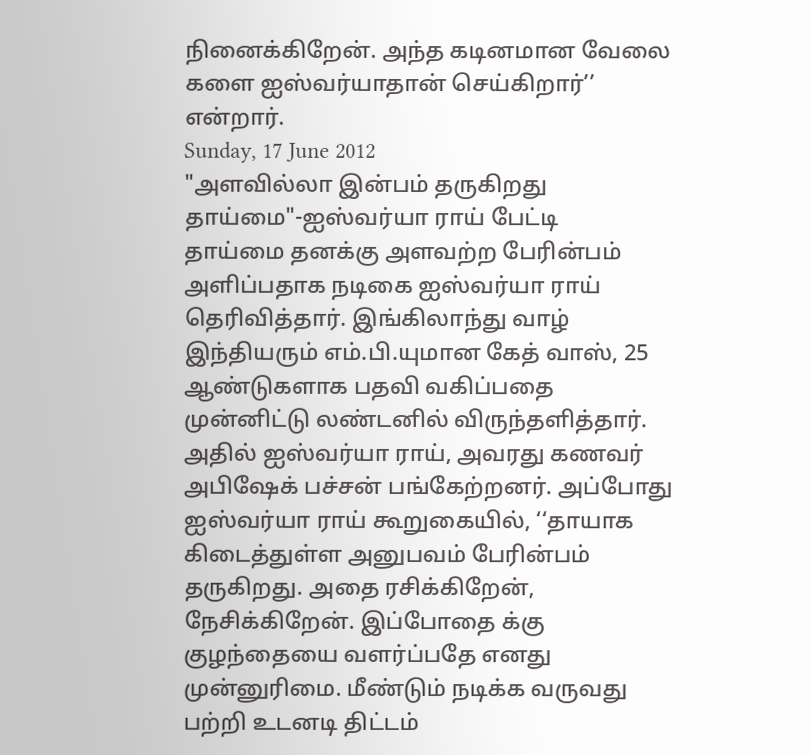நினைக்கிறேன். அந்த கடினமான வேலை களை ஐஸ்வர்யாதான் செய்கிறார்’’ என்றார்.
Sunday, 17 June 2012
"அளவில்லா இன்பம் தருகிறது தாய்மை"-ஐஸ்வர்யா ராய் பேட்டி
தாய்மை தனக்கு அளவற்ற பேரின்பம் அளிப்பதாக நடிகை ஐஸ்வர்யா ராய் தெரிவித்தார். இங்கிலாந்து வாழ் இந்தியரும் எம்.பி.யுமான கேத் வாஸ், 25 ஆண்டுகளாக பதவி வகிப்பதை முன்னிட்டு லண்டனில் விருந்தளித்தார். அதில் ஐஸ்வர்யா ராய், அவரது கணவர் அபிஷேக் பச்சன் பங்கேற்றனர். அப்போது ஐஸ்வர்யா ராய் கூறுகையில், ‘‘தாயாக கிடைத்துள்ள அனுபவம் பேரின்பம் தருகிறது. அதை ரசிக்கிறேன், நேசிக்கிறேன். இப்போதை க்கு குழந்தையை வளர்ப்பதே எனது முன்னுரிமை. மீண்டும் நடிக்க வருவது பற்றி உடனடி திட்டம்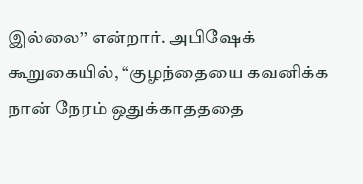இல்லை’’ என்றார். அபிஷேக் கூறுகையில், ‘‘குழந்தையை கவனிக்க நான் நேரம் ஒதுக்காதததை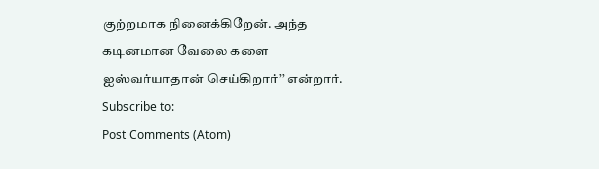குற்றமாக நினைக்கிறேன். அந்த கடினமான வேலை களை ஐஸ்வர்யாதான் செய்கிறார்’’ என்றார்.
Subscribe to:
Post Comments (Atom)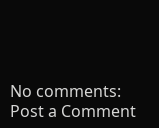No comments:
Post a Comment